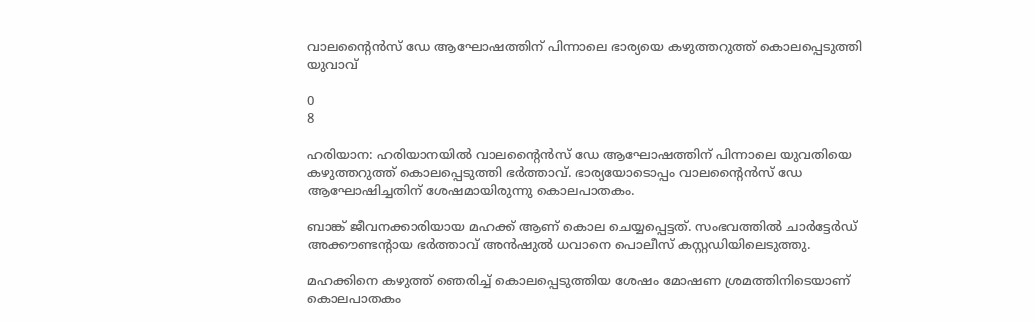വാലൻ്റൈൻസ് ഡേ ആഘോഷത്തിന് പിന്നാലെ ഭാര്യയെ കഴുത്തറുത്ത് കൊലപ്പെടുത്തി യുവാവ്

0
8

ഹരിയാന: ഹരിയാനയിൽ വാലൻ്റൈൻസ് ഡേ ആഘോഷത്തിന് പിന്നാലെ യുവതിയെ കഴുത്തറുത്ത് കൊലപ്പെടുത്തി ഭർത്താവ്. ഭാര്യയോടൊപ്പം വാലൻ്റൈൻസ് ഡേ ആഘോഷിച്ചതിന് ശേഷമായിരുന്നു കൊലപാതകം.

ബാങ്ക് ജീവനക്കാരിയായ മഹക്ക് ആണ് കൊല ചെയ്യപ്പെട്ടത്. സംഭവത്തിൽ ചാർട്ടേർഡ് അക്കൗണ്ടൻ്റായ ഭർത്താവ് അൻഷുൽ ധവാനെ പൊലീസ് കസ്റ്റഡിയിലെടുത്തു.

മഹക്കിനെ കഴുത്ത് ഞെരിച്ച് കൊലപ്പെടുത്തിയ ശേഷം മോഷണ ശ്രമത്തിനിടെയാണ് കൊലപാതകം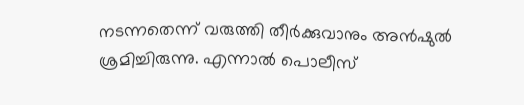നടന്നതെന്ന് വരുത്തി തീർക്കുവാനും അൻഷുൽ ശ്രമിച്ചിരുന്നു. എന്നാൽ പൊലീസ്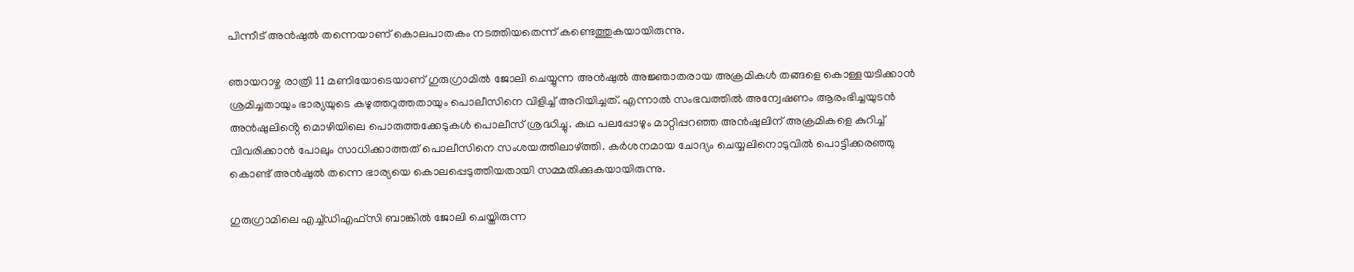പിന്നീട് അൻഷുൽ തന്നെയാണ് കൊലപാതകം നടത്തിയതെന്ന് കണ്ടെത്തുകയായിരുന്നു.

ഞായറാഴ്ച രാത്രി 11 മണിയോടെയാണ് ഗുരുഗ്രാമിൽ ജോലി ചെയ്യുന്ന അൻഷുൽ അജ്ഞാതരായ അക്രമികൾ തങ്ങളെ കൊള്ളയടിക്കാൻ ശ്രമിച്ചതായും ഭാര്യയുടെ കഴുത്തറുത്തതായും പൊലീസിനെ വിളിച്ച് അറിയിച്ചത്. എന്നാൽ സംഭവത്തിൽ അന്വേഷണം ആരംഭിച്ചയുടൻ അൻഷുലിൻ്റെ മൊഴിയിലെ പൊരുത്തക്കേടുകൾ പൊലീസ് ശ്രദ്ധിച്ചു. കഥ പലപ്പോഴും മാറ്റിപ്പറഞ്ഞ അൻഷുലിന് അക്രമികളെ കുറിച്ച് വിവരിക്കാൻ പോലും സാധിക്കാത്തത് പൊലീസിനെ സംശയത്തിലാഴ്ത്തി. കർശനമായ ചോദ്യം ചെയ്യലിനൊടുവിൽ പൊട്ടിക്കരഞ്ഞു കൊണ്ട് അൻഷുൽ തന്നെ ഭാര്യയെ കൊലപ്പെടുത്തിയതായി സമ്മതിക്കുകയായിരുന്നു.

ഗുരുഗ്രാമിലെ എച്ച്ഡിഎഫ്‌സി ബാങ്കിൽ ജോലി ചെയ്തിരുന്ന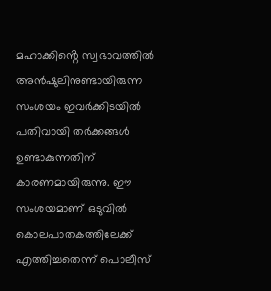മഹാക്കിൻ്റെ സ്വഭാവത്തിൽ അൻഷുലിനുണ്ടായിരുന്ന സംശയം ഇവർക്കിടയിൽ പതിവായി തർക്കങ്ങൾ ഉണ്ടാകുന്നതിന് കാരണമായിരുന്നു. ഈ സംശയമാണ് ഒടുവിൽ കൊലപാതകത്തിലേക്ക് എത്തിച്ചതെന്ന് പൊലീസ്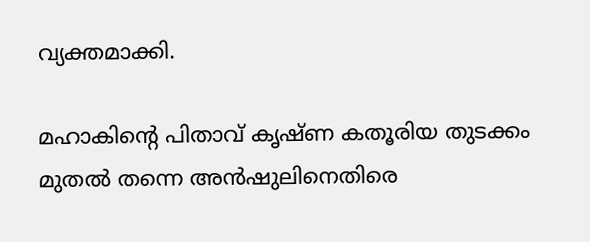വ്യക്തമാക്കി.

മഹാകിൻ്റെ പിതാവ് കൃഷ്ണ കതൂരിയ തുടക്കം മുതൽ തന്നെ അൻഷുലിനെതിരെ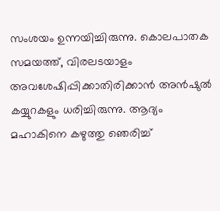സംശയം ഉന്നയിച്ചിരുന്നു. കൊലപാതക സമയത്ത്, വിരലടയാളം അവശേഷിപ്പിക്കാതിരിക്കാൻ അൻഷുൽ കയ്യുറകളും ധരിച്ചിരുന്നു. ആദ്യം മഹാകിനെ കഴുത്തു ഞെരിച്ച്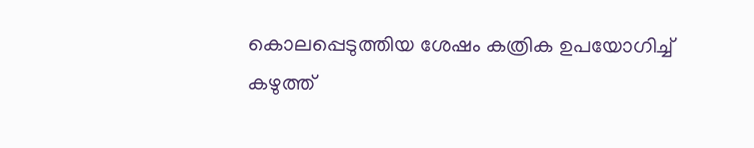കൊലപ്പെടുത്തിയ ശേഷം കത്രിക ഉപയോഗിച്ച് കഴുത്ത്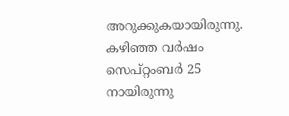അറുക്കുകയായിരുന്നു. കഴിഞ്ഞ വർഷം സെപ്റ്റംബർ 25 നായിരുന്നു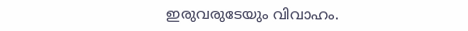ഇരുവരുടേയും വിവാഹം.